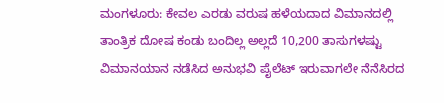ಮಂಗಳೂರು: ಕೇವಲ ಎರಡು ವರುಷ ಹಳೆಯದಾದ ವಿಮಾನದಲ್ಲಿ ತಾಂತ್ರಿಕ ದೋಷ ಕಂಡು ಬಂದಿಲ್ಲ ಅಲ್ಲದೆ 10,200 ತಾಸುಗಳಷ್ಟು ವಿಮಾನಯಾನ ನಡೆಸಿದ ಅನುಭವಿ ಪೈಲೆಟ್ ಇರುವಾಗಲೇ ನೆನೆಸಿರದ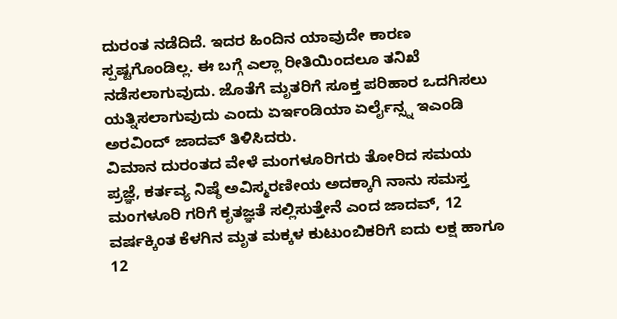ದುರಂತ ನಡೆದಿದೆ. ಇದರ ಹಿಂದಿನ ಯಾವುದೇ ಕಾರಣ ಸ್ಪಷ್ಟಗೊಂಡಿಲ್ಲ. ಈ ಬಗ್ಗೆ ಎಲ್ಲಾ ರೀತಿಯಿಂದಲೂ ತನಿಖೆ ನಡೆಸಲಾಗುವುದು. ಜೊತೆಗೆ ಮೃತರಿಗೆ ಸೂಕ್ತ ಪರಿಹಾರ ಒದಗಿಸಲು ಯತ್ನಿಸಲಾಗುವುದು ಎಂದು ಏರ್ಇಂಡಿಯಾ ಏರ್ಲೈನ್ಸ್ನ ಇಎಂಡಿ ಅರವಿಂದ್ ಜಾದವ್ ತಿಳಿಸಿದರು.
ವಿಮಾನ ದುರಂತದ ವೇಳೆ ಮಂಗಳೂರಿಗರು ತೋರಿದ ಸಮಯ ಪ್ರಜ್ಞೆ, ಕರ್ತವ್ಯ ನಿಷ್ಠೆ ಅವಿಸ್ಮರಣೀಯ ಅದಕ್ಕಾಗಿ ನಾನು ಸಮಸ್ತ ಮಂಗಳೂರಿ ಗರಿಗೆ ಕೃತಜ್ಞತೆ ಸಲ್ಲಿಸುತ್ತೇನೆ ಎಂದ ಜಾದವ್, 12 ವರ್ಷಕ್ಕಿಂತ ಕೆಳಗಿನ ಮೃತ ಮಕ್ಕಳ ಕುಟುಂಬಿಕರಿಗೆ ಐದು ಲಕ್ಷ ಹಾಗೂ 12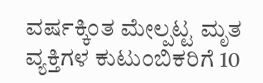ವರ್ಷಕ್ಕಿಂತ ಮೇಲ್ಪಟ್ಟ ಮೃತ ವ್ಯಕ್ತಿಗಳ ಕುಟುಂಬಿಕರಿಗೆ 10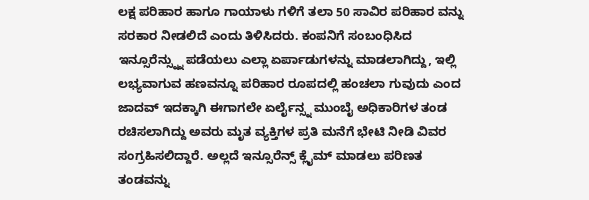ಲಕ್ಷ ಪರಿಹಾರ ಹಾಗೂ ಗಾಯಾಳು ಗಳಿಗೆ ತಲಾ 50 ಸಾವಿರ ಪರಿಹಾರ ವನ್ನು ಸರಕಾರ ನೀಡಲಿದೆ ಎಂದು ತಿಳಿಸಿದರು. ಕಂಪನಿಗೆ ಸಂಬಂಧಿಸಿದ ಇನ್ಸೂರೆನ್ಸ್ನ್ನು ಪಡೆಯಲು ಎಲ್ಲಾ ಏರ್ಪಾಡುಗಳನ್ನು ಮಾಡಲಾಗಿದ್ದು, ಇಲ್ಲಿ ಲಭ್ಯವಾಗುವ ಹಣವನ್ನೂ ಪರಿಹಾರ ರೂಪದಲ್ಲಿ ಹಂಚಲಾ ಗುವುದು ಎಂದ ಜಾದವ್ ಇದಕ್ಕಾಗಿ ಈಗಾಗಲೇ ಏರ್ಲೈನ್ಸ್ನ ಮುಂಬೈ ಅಧಿಕಾರಿಗಳ ತಂಡ ರಚಿಸಲಾಗಿದ್ದು ಅವರು ಮೃತ ವ್ಯಕ್ತಿಗಳ ಪ್ರತಿ ಮನೆಗೆ ಭೇಟಿ ನೀಡಿ ವಿವರ ಸಂಗ್ರಹಿಸಲಿದ್ದಾರೆ. ಅಲ್ಲದೆ ಇನ್ಸೂರೆನ್ಸ್ ಕ್ಲೈಮ್ ಮಾಡಲು ಪರಿಣತ ತಂಡವನ್ನು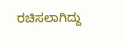ರಚಿಸಲಾಗಿದ್ದು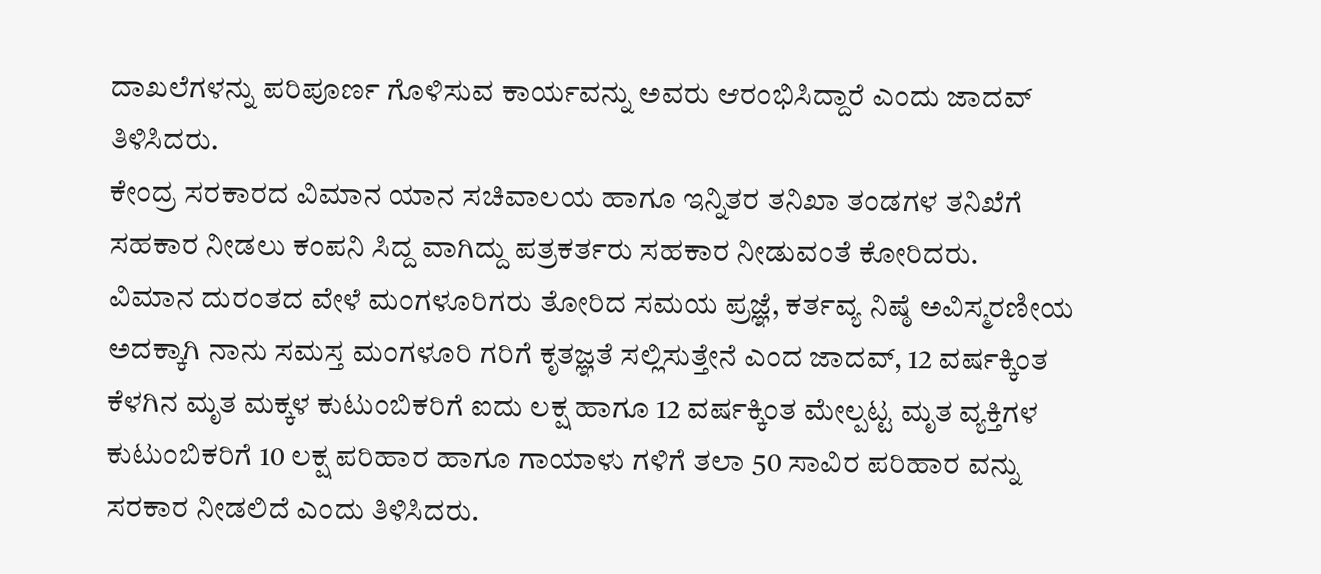ದಾಖಲೆಗಳನ್ನು ಪರಿಪೂರ್ಣ ಗೊಳಿಸುವ ಕಾರ್ಯವನ್ನು ಅವರು ಆರಂಭಿಸಿದ್ದಾರೆ ಎಂದು ಜಾದವ್ ತಿಳಿಸಿದರು.
ಕೇಂದ್ರ ಸರಕಾರದ ವಿಮಾನ ಯಾನ ಸಚಿವಾಲಯ ಹಾಗೂ ಇನ್ನಿತರ ತನಿಖಾ ತಂಡಗಳ ತನಿಖೆಗೆ ಸಹಕಾರ ನೀಡಲು ಕಂಪನಿ ಸಿದ್ದ ವಾಗಿದ್ದು ಪತ್ರಕರ್ತರು ಸಹಕಾರ ನೀಡುವಂತೆ ಕೋರಿದರು.
ವಿಮಾನ ದುರಂತದ ವೇಳೆ ಮಂಗಳೂರಿಗರು ತೋರಿದ ಸಮಯ ಪ್ರಜ್ಞೆ, ಕರ್ತವ್ಯ ನಿಷ್ಠೆ ಅವಿಸ್ಮರಣೀಯ ಅದಕ್ಕಾಗಿ ನಾನು ಸಮಸ್ತ ಮಂಗಳೂರಿ ಗರಿಗೆ ಕೃತಜ್ಞತೆ ಸಲ್ಲಿಸುತ್ತೇನೆ ಎಂದ ಜಾದವ್, 12 ವರ್ಷಕ್ಕಿಂತ ಕೆಳಗಿನ ಮೃತ ಮಕ್ಕಳ ಕುಟುಂಬಿಕರಿಗೆ ಐದು ಲಕ್ಷ ಹಾಗೂ 12 ವರ್ಷಕ್ಕಿಂತ ಮೇಲ್ಪಟ್ಟ ಮೃತ ವ್ಯಕ್ತಿಗಳ ಕುಟುಂಬಿಕರಿಗೆ 10 ಲಕ್ಷ ಪರಿಹಾರ ಹಾಗೂ ಗಾಯಾಳು ಗಳಿಗೆ ತಲಾ 50 ಸಾವಿರ ಪರಿಹಾರ ವನ್ನು ಸರಕಾರ ನೀಡಲಿದೆ ಎಂದು ತಿಳಿಸಿದರು.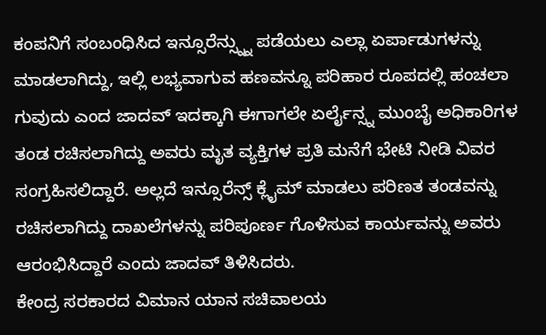ಕಂಪನಿಗೆ ಸಂಬಂಧಿಸಿದ ಇನ್ಸೂರೆನ್ಸ್ನ್ನು ಪಡೆಯಲು ಎಲ್ಲಾ ಏರ್ಪಾಡುಗಳನ್ನು ಮಾಡಲಾಗಿದ್ದು, ಇಲ್ಲಿ ಲಭ್ಯವಾಗುವ ಹಣವನ್ನೂ ಪರಿಹಾರ ರೂಪದಲ್ಲಿ ಹಂಚಲಾ ಗುವುದು ಎಂದ ಜಾದವ್ ಇದಕ್ಕಾಗಿ ಈಗಾಗಲೇ ಏರ್ಲೈನ್ಸ್ನ ಮುಂಬೈ ಅಧಿಕಾರಿಗಳ ತಂಡ ರಚಿಸಲಾಗಿದ್ದು ಅವರು ಮೃತ ವ್ಯಕ್ತಿಗಳ ಪ್ರತಿ ಮನೆಗೆ ಭೇಟಿ ನೀಡಿ ವಿವರ ಸಂಗ್ರಹಿಸಲಿದ್ದಾರೆ. ಅಲ್ಲದೆ ಇನ್ಸೂರೆನ್ಸ್ ಕ್ಲೈಮ್ ಮಾಡಲು ಪರಿಣತ ತಂಡವನ್ನು ರಚಿಸಲಾಗಿದ್ದು ದಾಖಲೆಗಳನ್ನು ಪರಿಪೂರ್ಣ ಗೊಳಿಸುವ ಕಾರ್ಯವನ್ನು ಅವರು ಆರಂಭಿಸಿದ್ದಾರೆ ಎಂದು ಜಾದವ್ ತಿಳಿಸಿದರು.
ಕೇಂದ್ರ ಸರಕಾರದ ವಿಮಾನ ಯಾನ ಸಚಿವಾಲಯ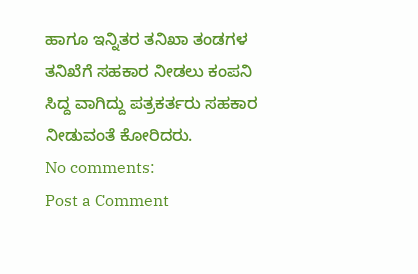ಹಾಗೂ ಇನ್ನಿತರ ತನಿಖಾ ತಂಡಗಳ ತನಿಖೆಗೆ ಸಹಕಾರ ನೀಡಲು ಕಂಪನಿ ಸಿದ್ದ ವಾಗಿದ್ದು ಪತ್ರಕರ್ತರು ಸಹಕಾರ ನೀಡುವಂತೆ ಕೋರಿದರು.
No comments:
Post a Comment